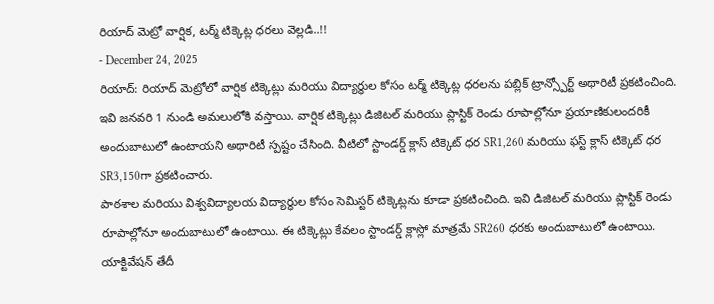రియాద్ మెట్రో వార్షిక, టర్మ్ టిక్కెట్ల ధరలు వెల్లడి..!!
- December 24, 2025
రియాద్: రియాద్ మెట్రోలో వార్షిక టిక్కెట్లు మరియు విద్యార్థుల కోసం టర్మ్ టిక్కెట్ల ధరలను పబ్లిక్ ట్రాన్స్పోర్ట్ అథారిటీ ప్రకటించింది. ఇవి జనవరి 1 నుండి అమలులోకి వస్తాయి. వార్షిక టిక్కెట్లు డిజిటల్ మరియు ప్లాస్టిక్ రెండు రూపాల్లోనూ ప్రయాణికులందరికీ అందుబాటులో ఉంటాయని అథారిటీ స్పష్టం చేసింది. వీటిలో స్టాండర్డ్ క్లాస్ టిక్కెట్ ధర SR1,260 మరియు ఫస్ట్ క్లాస్ టిక్కెట్ ధర SR3,150గా ప్రకటించారు.
పాఠశాల మరియు విశ్వవిద్యాలయ విద్యార్థుల కోసం సెమిస్టర్ టిక్కెట్లను కూడా ప్రకటించింది. ఇవి డిజిటల్ మరియు ప్లాస్టిక్ రెండు రూపాల్లోనూ అందుబాటులో ఉంటాయి. ఈ టిక్కెట్లు కేవలం స్టాండర్డ్ క్లాస్లో మాత్రమే SR260 ధరకు అందుబాటులో ఉంటాయి. యాక్టివేషన్ తేదీ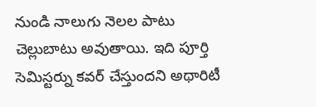నుండి నాలుగు నెలల పాటు చెల్లుబాటు అవుతాయి. ఇది పూర్తి సెమిస్టర్ను కవర్ చేస్తుందని అథారిటీ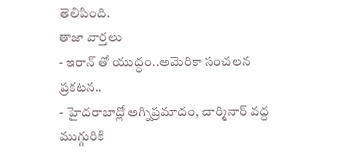తెలిపింది.
తాజా వార్తలు
- ఇరాన్ తో యుద్ధం..అమెరికా సంచలన ప్రకటన..
- హైదరాబాద్లో అగ్నిప్రమాదం, చార్మినార్ వద్ద ముగ్గురికి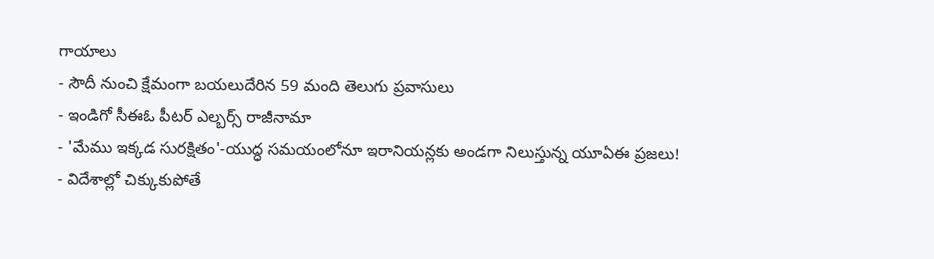గాయాలు
- సౌదీ నుంచి క్షేమంగా బయలుదేరిన 59 మంది తెలుగు ప్రవాసులు
- ఇండిగో సీఈఓ పీటర్ ఎల్బర్స్ రాజీనామా
- 'మేము ఇక్కడ సురక్షితం'-యుద్ధ సమయంలోనూ ఇరానియన్లకు అండగా నిలుస్తున్న యూఏఈ ప్రజలు!
- విదేశాల్లో చిక్కుకుపోతే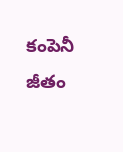కంపెనీ జీతం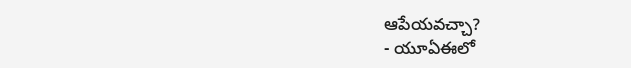ఆపేయవచ్చా?
- యూఏఈలో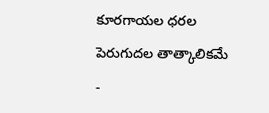కూరగాయల ధరల పెరుగుదల తాత్కాలికమే
-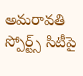అమరావతి స్పోర్ట్స్ సిటీపై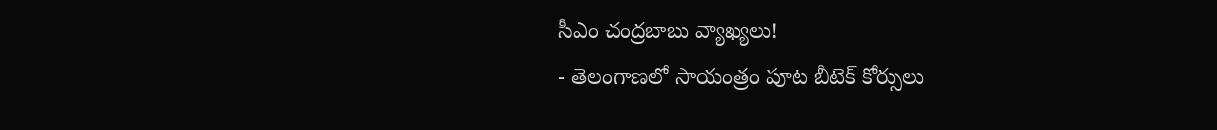సీఎం చంద్రబాబు వ్యాఖ్యలు!
- తెలంగాణలో సాయంత్రం పూట బీటెక్ కోర్సులు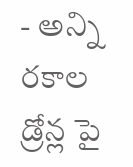- అన్ని రకాల డ్రోన్ల పై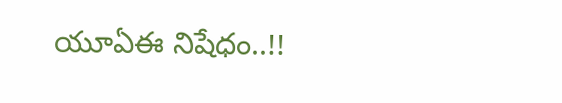యూఏఈ నిషేధం..!!